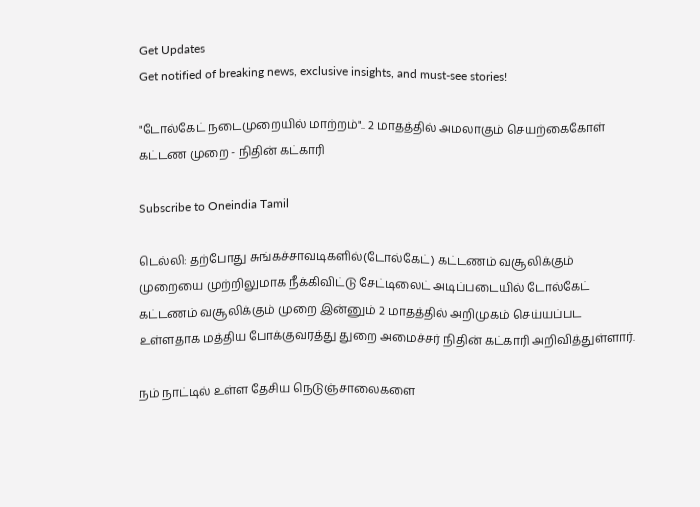Get Updates
Get notified of breaking news, exclusive insights, and must-see stories!

"டோல்கேட் நடைமுறையில் மாற்றம்".. 2 மாதத்தில் அமலாகும் செயற்கைகோள் கட்டண முறை - நிதின் கட்காரி

Subscribe to Oneindia Tamil

டெல்லி: தற்போது சுங்கச்சாவடிகளில்(டோல்கேட்) கட்டணம் வசூலிக்கும் முறையை முற்றிலுமாக நீக்கிவிட்டு சேட்டிலைட் அடிப்படையில் டோல்கேட் கட்டணம் வசூலிக்கும் முறை இன்னும் 2 மாதத்தில் அறிமுகம் செய்யப்பட உள்ளதாக மத்திய போக்குவரத்து துறை அமைச்சர் நிதின் கட்காரி அறிவித்துள்ளார்.

நம் நாட்டில் உள்ள தேசிய நெடுஞ்சாலைகளை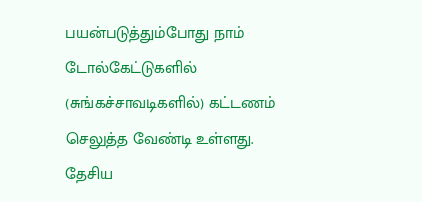பயன்படுத்தும்போது நாம் டோல்கேட்டுகளில் (சுங்கச்சாவடிகளில்) கட்டணம் செலுத்த வேண்டி உள்ளது. தேசிய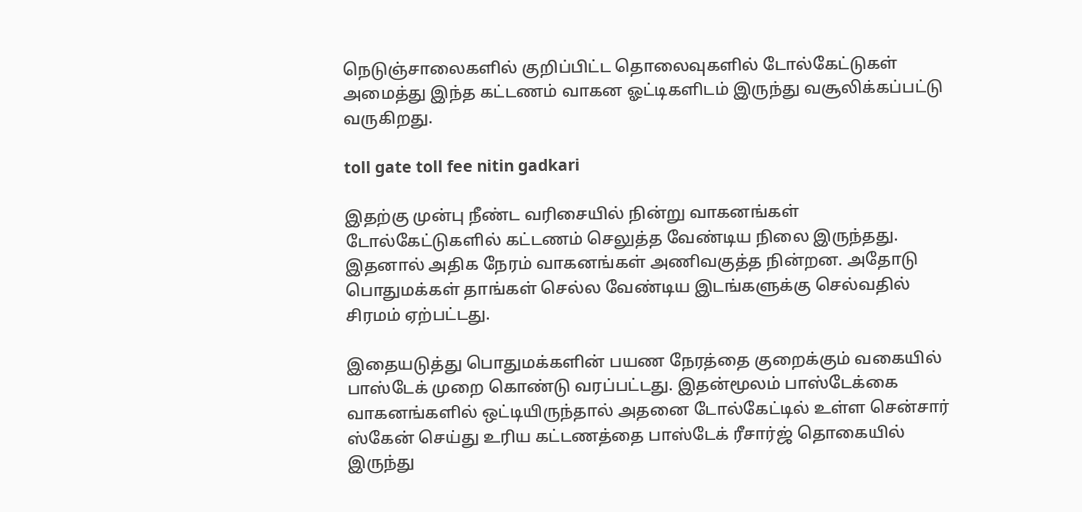நெடுஞ்சாலைகளில் குறிப்பிட்ட தொலைவுகளில் டோல்கேட்டுகள் அமைத்து இந்த கட்டணம் வாகன ஓட்டிகளிடம் இருந்து வசூலிக்கப்பட்டு வருகிறது.

toll gate toll fee nitin gadkari

இதற்கு முன்பு நீண்ட வரிசையில் நின்று வாகனங்கள் டோல்கேட்டுகளில் கட்டணம் செலுத்த வேண்டிய நிலை இருந்தது. இதனால் அதிக நேரம் வாகனங்கள் அணிவகுத்த நின்றன. அதோடு பொதுமக்கள் தாங்கள் செல்ல வேண்டிய இடங்களுக்கு செல்வதில் சிரமம் ஏற்பட்டது.

இதையடுத்து பொதுமக்களின் பயண நேரத்தை குறைக்கும் வகையில் பாஸ்டேக் முறை கொண்டு வரப்பட்டது. இதன்மூலம் பாஸ்டேக்கை வாகனங்களில் ஒட்டியிருந்தால் அதனை டோல்கேட்டில் உள்ள சென்சார் ஸ்கேன் செய்து உரிய கட்டணத்தை பாஸ்டேக் ரீசார்ஜ் தொகையில் இருந்து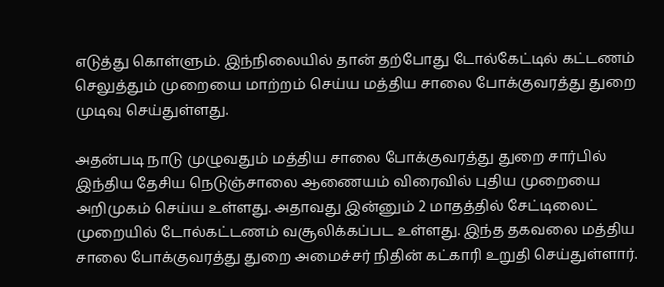எடுத்து கொள்ளும். இந்நிலையில் தான் தற்போது டோல்கேட்டில் கட்டணம் செலுத்தும் முறையை மாற்றம் செய்ய மத்திய சாலை போக்குவரத்து துறை முடிவு செய்துள்ளது.

அதன்படி நாடு முழுவதும் மத்திய சாலை போக்குவரத்து துறை சார்பில் இந்திய தேசிய நெடுஞ்சாலை ஆணையம் விரைவில் புதிய முறையை அறிமுகம் செய்ய உள்ளது. அதாவது இன்னும் 2 மாதத்தில் சேட்டிலைட் முறையில் டோல்கட்டணம் வசூலிக்கப்பட உள்ளது. இந்த தகவலை மத்திய சாலை போக்குவரத்து துறை அமைச்சர் நிதின் கட்காரி உறுதி செய்துள்ளார்.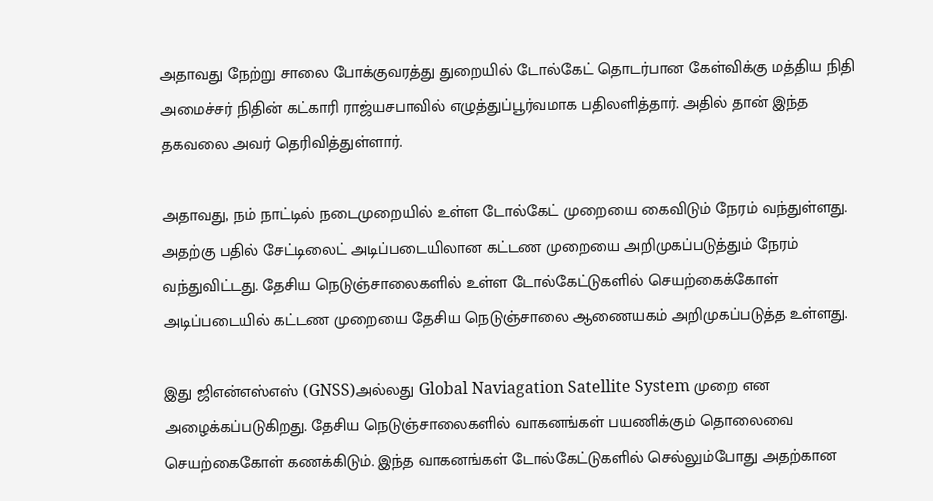அதாவது நேற்று சாலை போக்குவரத்து துறையில் டோல்கேட் தொடர்பான கேள்விக்கு மத்திய நிதி அமைச்சர் நிதின் கட்காரி ராஜ்யசபாவில் எழுத்துப்பூர்வமாக பதிலளித்தார். அதில் தான் இந்த தகவலை அவர் தெரிவித்துள்ளார்.

அதாவது, நம் நாட்டில் நடைமுறையில் உள்ள டோல்கேட் முறையை கைவிடும் நேரம் வந்துள்ளது. அதற்கு பதில் சேட்டிலைட் அடிப்படையிலான கட்டண முறையை அறிமுகப்படுத்தும் நேரம் வந்துவிட்டது. தேசிய நெடுஞ்சாலைகளில் உள்ள டோல்கேட்டுகளில் செயற்கைக்கோள் அடிப்படையில் கட்டண முறையை தேசிய நெடுஞ்சாலை ஆணையகம் அறிமுகப்படுத்த உள்ளது.

இது ஜிஎன்எஸ்எஸ் (GNSS)அல்லது Global Naviagation Satellite System முறை என அழைக்கப்படுகிறது. தேசிய நெடுஞ்சாலைகளில் வாகனங்கள் பயணிக்கும் தொலைவை செயற்கைகோள் கணக்கிடும். இந்த வாகனங்கள் டோல்கேட்டுகளில் செல்லும்போது அதற்கான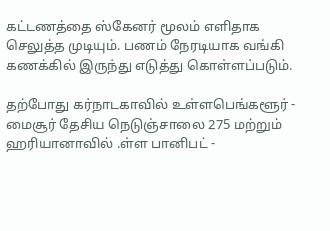கட்டணத்தை ஸ்கேனர் மூலம் எளிதாக செலுத்த முடியும். பணம் நேரடியாக வங்கி கணக்கில் இருந்து எடுத்து கொள்ளப்படும்.

தற்போது கர்நாடகாவில் உள்ளபெங்களூர் - மைசூர் தேசிய நெடுஞ்சாலை 275 மற்றும் ஹரியானாவில் .ள்ள பானிபட் -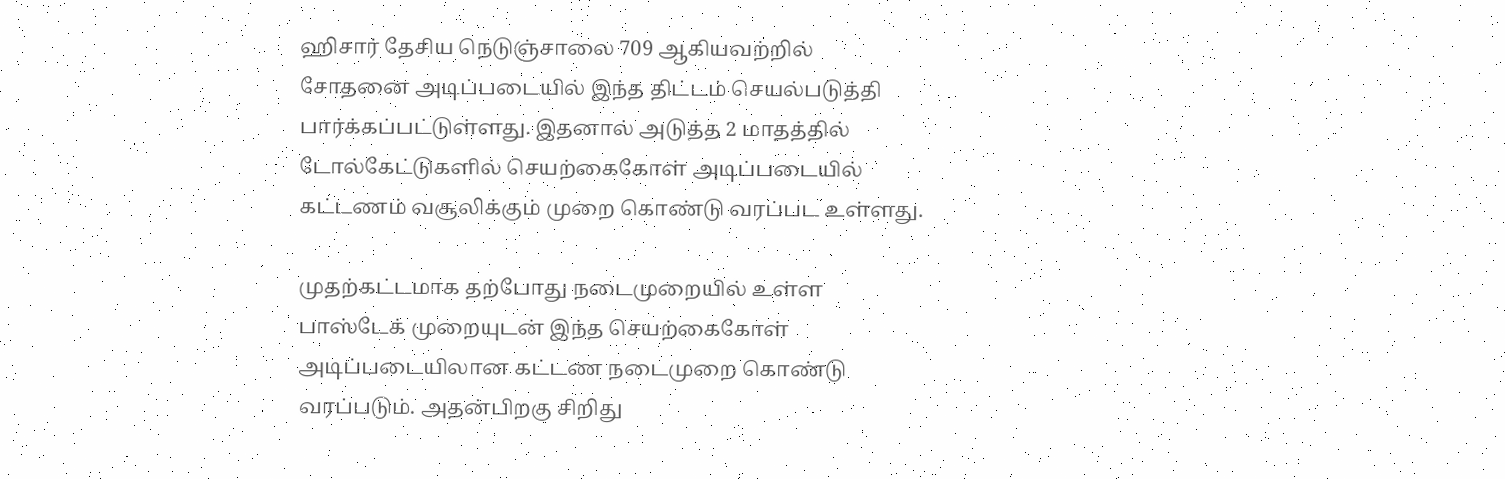ஹிசார் தேசிய நெடுஞ்சாலை 709 ஆகியவற்றில் சோதனை அடிப்படையில் இந்த திட்டம் செயல்படுத்தி பார்க்கப்பட்டுள்ளது. இதனால் அடுத்த 2 மாதத்தில் டோல்கேட்டுகளில் செயற்கைகோள் அடிப்படையில் கட்டணம் வசூலிக்கும் முறை கொண்டு வரப்பட உள்ளது.

முதற்கட்டமாக தற்போது நடைமுறையில் உள்ள பாஸ்டேக் முறையுடன் இந்த செயற்கைகோள் அடிப்படையிலான கட்டண நடைமுறை கொண்டு வரப்படும். அதன்பிறகு சிறிது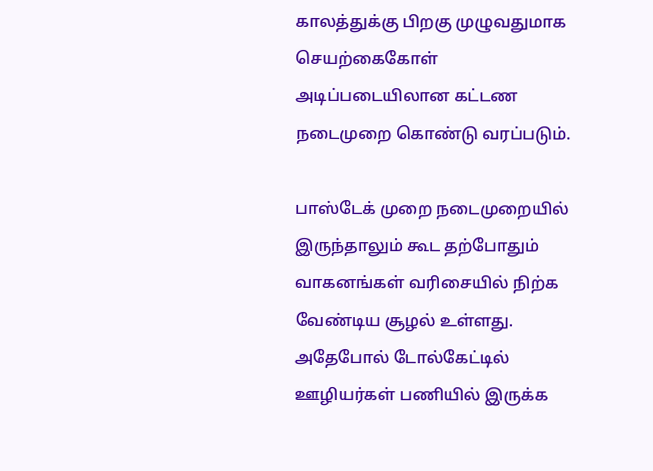காலத்துக்கு பிறகு முழுவதுமாக செயற்கைகோள் அடிப்படையிலான கட்டண நடைமுறை கொண்டு வரப்படும்.

பாஸ்டேக் முறை நடைமுறையில் இருந்தாலும் கூட தற்போதும் வாகனங்கள் வரிசையில் நிற்க வேண்டிய சூழல் உள்ளது. அதேபோல் டோல்கேட்டில் ஊழியர்கள் பணியில் இருக்க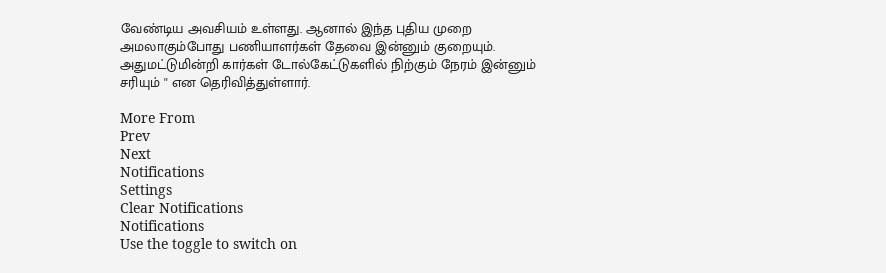வேண்டிய அவசியம் உள்ளது. ஆனால் இந்த புதிய முறை அமலாகும்போது பணியாளர்கள் தேவை இன்னும் குறையும். அதுமட்டுமின்றி கார்கள் டோல்கேட்டுகளில் நிற்கும் நேரம் இன்னும் சரியும் '' என தெரிவித்துள்ளார்.

More From
Prev
Next
Notifications
Settings
Clear Notifications
Notifications
Use the toggle to switch on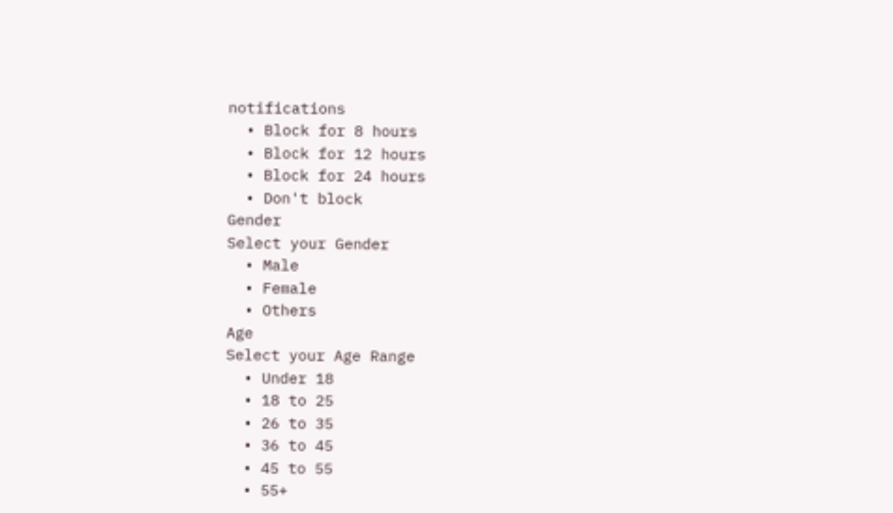notifications
  • Block for 8 hours
  • Block for 12 hours
  • Block for 24 hours
  • Don't block
Gender
Select your Gender
  • Male
  • Female
  • Others
Age
Select your Age Range
  • Under 18
  • 18 to 25
  • 26 to 35
  • 36 to 45
  • 45 to 55
  • 55+